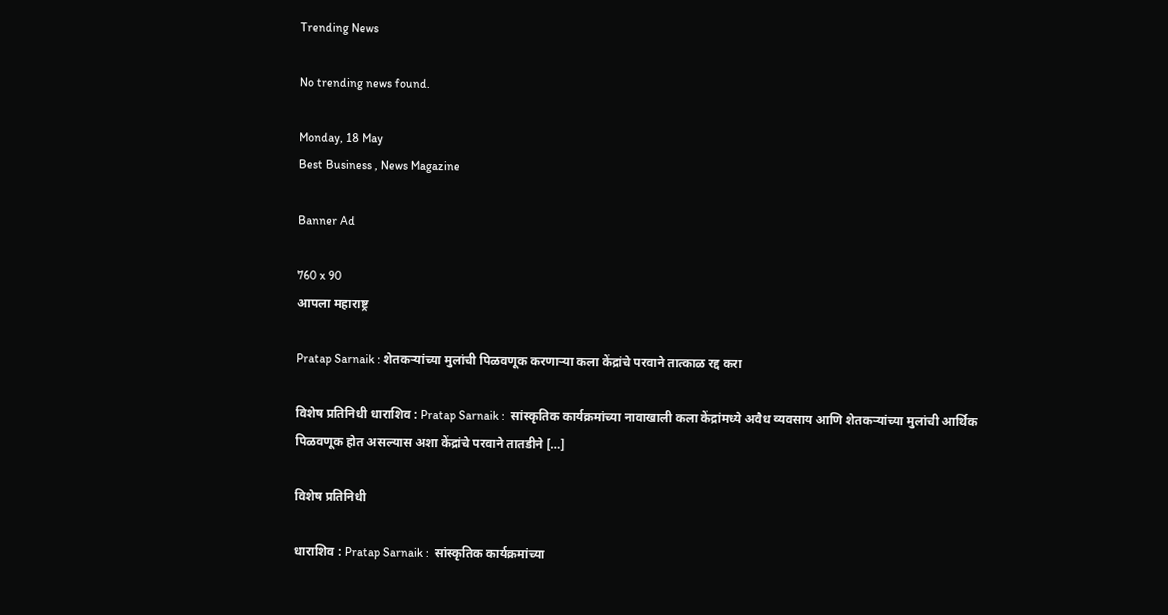Trending News

No trending news found.

Monday, 18 May
Best Business , News Magazine

Banner Ad

760 x 90
आपला महाराष्ट्र

Pratap Sarnaik : शेतकऱ्यांच्या मुलांची पिळवणूक करणाऱ्या कला केंद्रांचे परवाने तात्काळ रद्द करा

विशेष प्रतिनिधी धाराशिव : Pratap Sarnaik :  सांस्कृतिक कार्यक्रमांच्या नावाखाली कला केंद्रांमध्ये अवैध व्यवसाय आणि शेतकऱ्यांच्या मुलांची आर्थिक पिळवणूक होत असल्यास अशा केंद्रांचे परवाने तातडीने […]

विशेष प्रतिनिधी

धाराशिव : Pratap Sarnaik :  सांस्कृतिक कार्यक्रमांच्या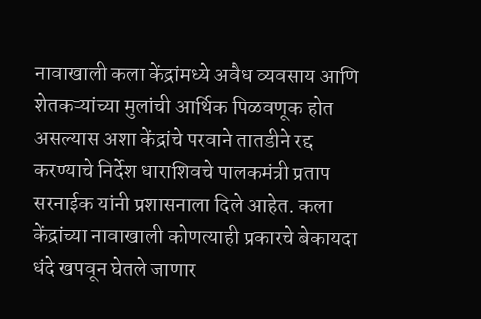नावाखाली कला केंद्रांमध्ये अवैध व्यवसाय आणि शेतकऱ्यांच्या मुलांची आर्थिक पिळवणूक होत असल्यास अशा केंद्रांचे परवाने तातडीने रद्द करण्याचे निर्देश धाराशिवचे पालकमंत्री प्रताप सरनाईक यांनी प्रशासनाला दिले आहेत. कला केंद्रांच्या नावाखाली कोणत्याही प्रकारचे बेकायदा धंदे खपवून घेतले जाणार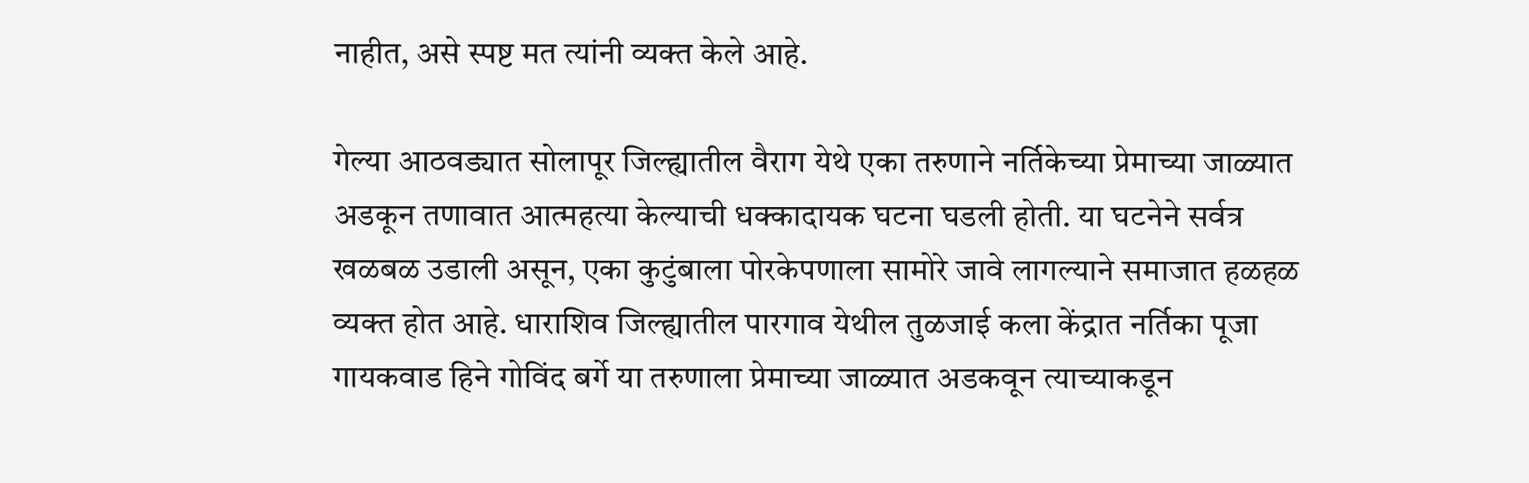नाहीत, असे स्पष्ट मत त्यांनी व्यक्त केले आहे.

गेल्या आठवड्यात सोलापूर जिल्ह्यातील वैराग येथे एका तरुणाने नर्तिकेच्या प्रेमाच्या जाळ्यात अडकून तणावात आत्महत्या केल्याची धक्कादायक घटना घडली होती. या घटनेने सर्वत्र खळबळ उडाली असून, एका कुटुंबाला पोरकेपणाला सामोरे जावे लागल्याने समाजात हळहळ व्यक्त होत आहे. धाराशिव जिल्ह्यातील पारगाव येथील तुळजाई कला केंद्रात नर्तिका पूजा गायकवाड हिने गोविंद बर्गे या तरुणाला प्रेमाच्या जाळ्यात अडकवून त्याच्याकडून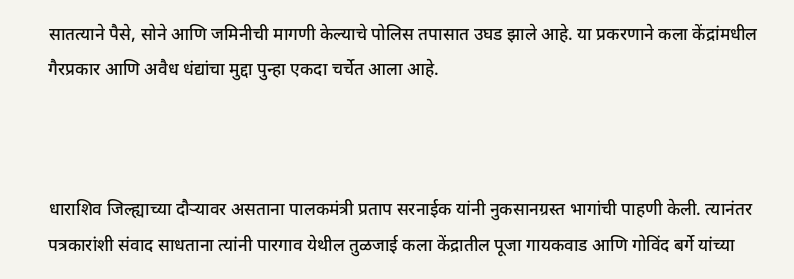सातत्याने पैसे, सोने आणि जमिनीची मागणी केल्याचे पोलिस तपासात उघड झाले आहे. या प्रकरणाने कला केंद्रांमधील गैरप्रकार आणि अवैध धंद्यांचा मुद्दा पुन्हा एकदा चर्चेत आला आहे.



धाराशिव जिल्ह्याच्या दौऱ्यावर असताना पालकमंत्री प्रताप सरनाईक यांनी नुकसानग्रस्त भागांची पाहणी केली. त्यानंतर पत्रकारांशी संवाद साधताना त्यांनी पारगाव येथील तुळजाई कला केंद्रातील पूजा गायकवाड आणि गोविंद बर्गे यांच्या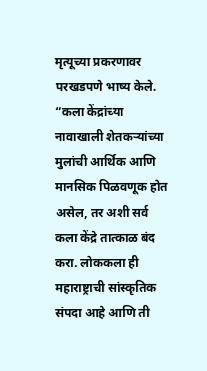मृत्यूच्या प्रकरणावर परखडपणे भाष्य केले. “कला केंद्रांच्या नावाखाली शेतकऱ्यांच्या मुलांची आर्थिक आणि मानसिक पिळवणूक होत असेल, तर अशी सर्व कला केंद्रे तात्काळ बंद करा. लोककला ही महाराष्ट्राची सांस्कृतिक संपदा आहे आणि ती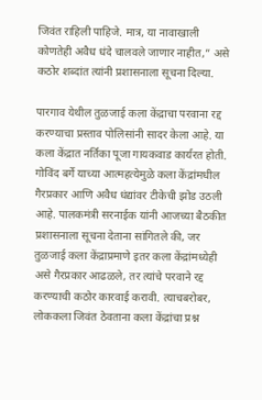जिवंत राहिली पाहिजे. मात्र, या नावाखाली कोणतेही अवैध धंदे चालवले जाणार नाहीत,” असे कठोर शब्दांत त्यांनी प्रशासनाला सूचना दिल्या.

पारगाव येथील तुळजाई कला केंद्राचा परवाना रद्द करण्याचा प्रस्ताव पोलिसांनी सादर केला आहे. या कला केंद्रात नर्तिका पूजा गायकवाड कार्यरत होती. गोविंद बर्गे याच्या आत्महत्येमुळे कला केंद्रांमधील गैरप्रकार आणि अवैध धंद्यांवर टीकेची झोड उठली आहे. पालकमंत्री सरनाईक यांनी आजच्या बैठकीत प्रशासनाला सूचना देताना सांगितले की, जर तुळजाई कला केंद्राप्रमाणे इतर कला केंद्रांमध्येही असे गैरप्रकार आढळले, तर त्यांचे परवाने रद्द करण्याची कठोर कारवाई करावी. त्याचबरोबर, लोककला जिवंत ठेवताना कला केंद्रांचा प्रश्न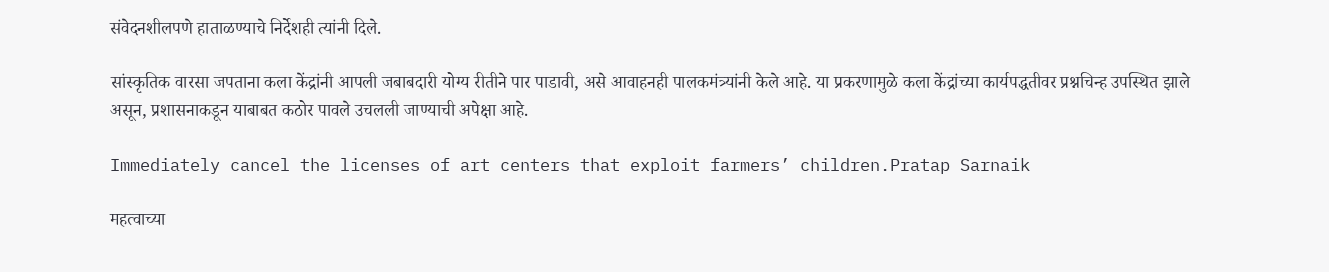संवेदनशीलपणे हाताळण्याचे निर्देशही त्यांनी दिले.

सांस्कृतिक वारसा जपताना कला केंद्रांनी आपली जबाबदारी योग्य रीतीने पार पाडावी, असे आवाहनही पालकमंत्र्यांनी केले आहे. या प्रकरणामुळे कला केंद्रांच्या कार्यपद्धतीवर प्रश्नचिन्ह उपस्थित झाले असून, प्रशासनाकडून याबाबत कठोर पावले उचलली जाण्याची अपेक्षा आहे.

Immediately cancel the licenses of art centers that exploit farmers’ children.Pratap Sarnaik

महत्वाच्या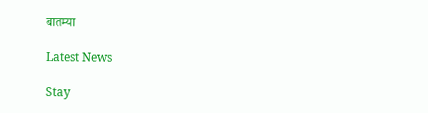बातम्या

Latest News

Stay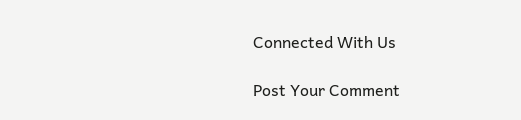Connected With Us

Post Your Comment